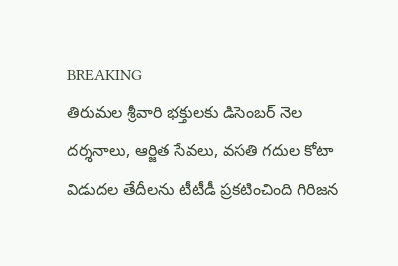BREAKING
తిరుమల శ్రీవారి భక్తులకు డిసెంబర్ నెల దర్శనాలు, ఆర్జిత సేవలు, వసతి గదుల కోటా విడుదల తేదీలను టీటీడీ ప్రకటించింది గిరిజన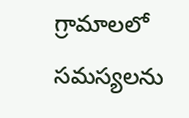గ్రామాలలో సమస్యలను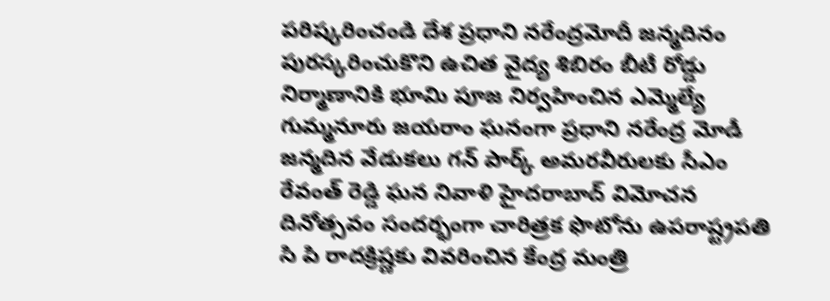పరిష్కరించండి దేశ ప్రధాని నరేంద్రమోదీ జన్మదినం పురస్కరించుకొని ఉచిత వైద్య శిబిరం బీటీ రోడ్డు నిర్మాణానికి భూమి పూజ నిర్వహించిన ఎమ్మెల్యే గుమ్మనూరు జయరాం ఘనంగా ప్రధాని నరేంద్ర మోడీ జన్మదిన వేడుకలు గన్ పార్క్ అమరవీరులకు సీఎం రేవంత్ రెడ్డి ఘన నివాళి హైదరాబాద్ విమోచన దినోత్సవం సందర్భంగా చారిత్రక ఫొటోను ఉపరాష్ట్రపతి సి పి రాదక్రిష్ణకు వివరించిన కేంద్ర మంత్రి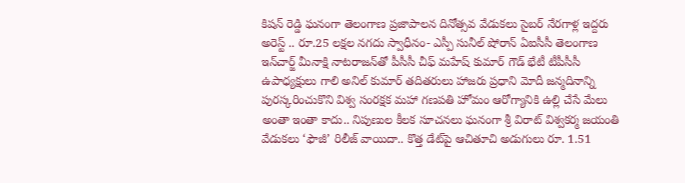కిషన్ రెడ్డి ఘనంగా తెలంగాణ ప్రజాపాలన దినోత్సవ వేడుకలు సైబర్ నేరగాళ్ల ఇద్దరు అరెస్ట్ .. రూ.25 లక్షల నగదు స్వాధీనం- ఎస్పీ సునీల్ షోరాన్ ఏఐసీసీ తెలంగాణ ఇన్‌చార్జ్ మీనాక్షి నాటరాజన్‌తో పీసీసీ చీఫ్ మహేష్ కుమార్ గౌడ్ భేటీ టీపీసీసీ ఉపాధ్యక్షులు గాలి అనిల్ కుమార్ తదితరులు హాజరు ప్రధాని మోదీ జన్మదినాన్ని పురస్కరించుకొని విశ్వ సంరక్షక మహా గణపతి హోమం ఆరోగ్యానికి ఉల్లి చేసే మేలు అంతా ఇంతా కాదు.. నిపుణుల కీలక సూచనలు ఘనంగా శ్రీ విరాట్ విశ్వకర్మ జయంతి వేడుకలు ‘ఫౌజీ’ రిలీజ్ వాయిదా.. కొత్త డేట్‌పై ఆచితూచి అడుగులు రూ. 1.51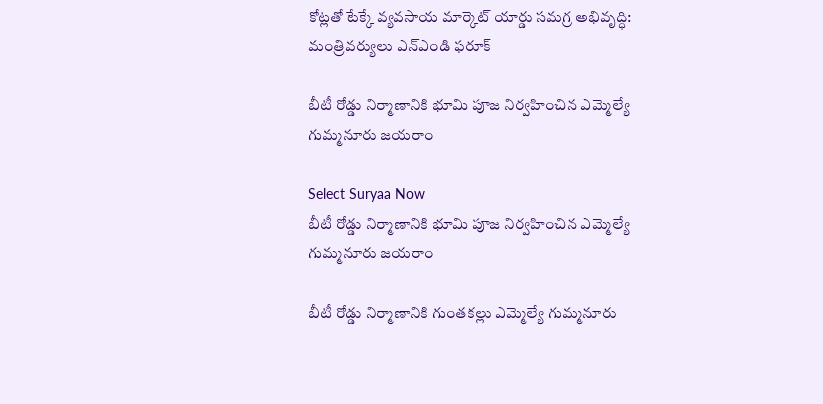కోట్లతో టేక్కే వ్యవసాయ మార్కెట్ యార్డు సమగ్ర అభివృద్ధి: మంత్రివర్యులు ఎన్ఎండి ఫరూక్

బీటీ రోడ్డు నిర్మాణానికి భూమి పూజ నిర్వహించిన ఎమ్మెల్యే గుమ్మనూరు జయరాం

Select Suryaa Now
బీటీ రోడ్డు నిర్మాణానికి భూమి పూజ నిర్వహించిన ఎమ్మెల్యే గుమ్మనూరు జయరాం

బీటీ రోడ్డు నిర్మాణానికి గుంతకల్లు ఎమ్మెల్యే గుమ్మనూరు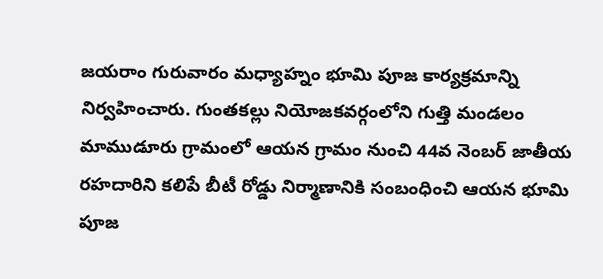జయరాం గురువారం మధ్యాహ్నం భూమి పూజ కార్యక్రమాన్ని నిర్వహించారు. గుంతకల్లు నియోజకవర్గంలోని గుత్తి మండలం మాముడూరు గ్రామంలో ఆయన గ్రామం నుంచి 44వ నెంబర్ జాతీయ రహదారిని కలిపే బీటీ రోడ్డు నిర్మాణానికి సంబంధించి ఆయన భూమి పూజ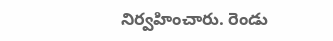నిర్వహించారు. రెండు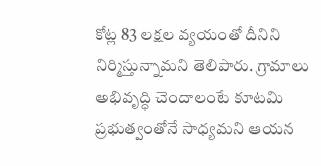కోట్ల 83 లక్షల వ్యయంతో దీనిని నిర్మిస్తున్నామని తెలిపారు. గ్రామాలు అభివృద్ధి చెందాలంటే కూటమి ప్రభుత్వంతోనే సాధ్యమని ఆయన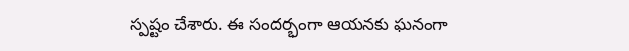స్పష్టం చేశారు. ఈ సందర్భంగా ఆయనకు ఘనంగా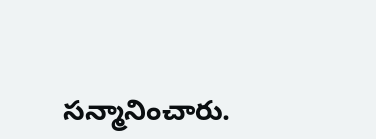సన్మానించారు.